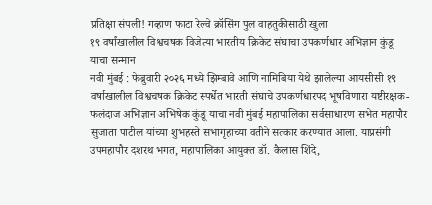प्रतिक्षा संपली! गव्हाण फाटा रेल्वे क्रॉसिंग पुल वाहतुकीसाठी खुला
१९ वर्षांखालील विश्वचषक विजेत्या भारतीय क्रिकेट संघाचा उपकर्णधार अभिज्ञान कुंडू याचा सन्मान
नवी मुंबई : फेब्रुवारी २०२६ मध्ये झिम्बावे आणि नामिबिया येथे झालेल्या आयसीसी १९ वर्षाखालील विश्वचषक क्रिकेट स्पर्धेत भारती संघाचे उपकर्णधारपद भूषविणारा यष्टीरक्षक-फलंदाज अभिज्ञान अभिषेक कुंडू याचा नवी मुंबई महापालिका सर्वसाधारण सभेत महापौर सुजाता पाटील यांच्या शुभहस्ते सभागृहाच्या वतीने सत्कार करण्यात आला. याप्रसंगी उपमहापौर दशरथ भगत, महापालिका आयुक्त डॉ. कैलास शिंदे,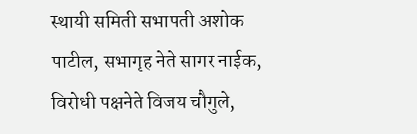स्थायी समिती सभापती अशोक पाटील, सभागृह नेते सागर नाईक, विरोधी पक्षनेते विजय चौगुले,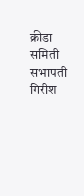क्रीडा समिती सभापती गिरीश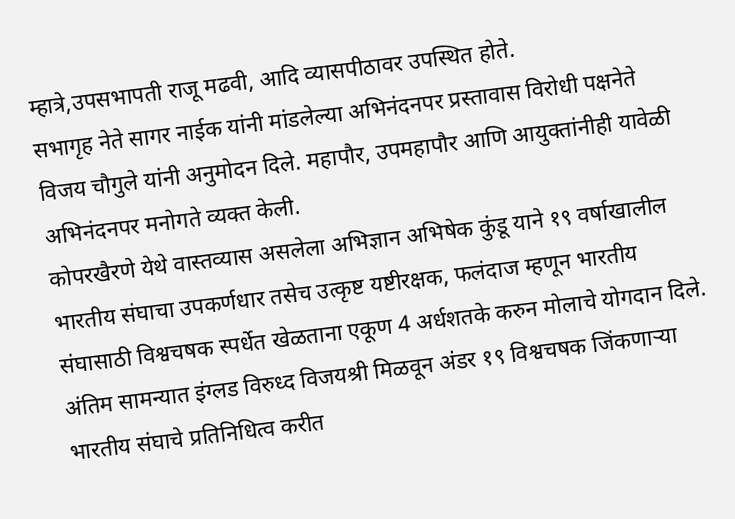म्हात्रे,उपसभापती राजू मढवी, आदि व्यासपीठावर उपस्थित होते.
सभागृह नेते सागर नाईक यांनी मांडलेल्या अभिनंदनपर प्रस्तावास विरोधी पक्षनेते विजय चौगुले यांनी अनुमोदन दिले. महापौर, उपमहापौर आणि आयुक्तांनीही यावेळी अभिनंदनपर मनोगते व्यक्त केली.
कोपरखैरणे येथे वास्तव्यास असलेला अभिज्ञान अभिषेक कुंडू याने १९ वर्षाखालील भारतीय संघाचा उपकर्णधार तसेच उत्कृष्ट यष्टीरक्षक, फलंदाज म्हणून भारतीय संघासाठी विश्वचषक स्पर्धेत खेळताना एकूण 4 अर्धशतके करुन मोलाचे योगदान दिले. अंतिम सामन्यात इंग्लड विरुध्द विजयश्री मिळवून अंडर १९ विश्वचषक जिंकणाऱ्या भारतीय संघाचे प्रतिनिधित्व करीत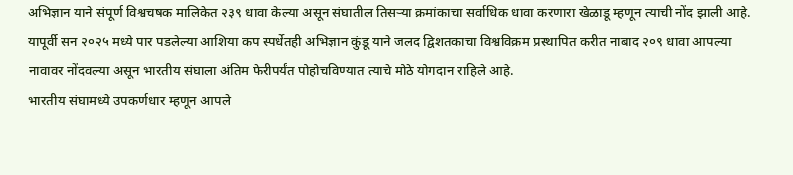अभिज्ञान याने संपूर्ण विश्वचषक मालिकेत २३९ धावा केल्या असून संघातील तिसऱ्या क्रमांकाचा सर्वाधिक धावा करणारा खेळाडू म्हणून त्याची नोंद झाली आहे.
यापूर्वी सन २०२५ मध्ये पार पडलेल्या आशिया कप स्पर्धेतही अभिज्ञान कुंडू याने जलद द्विशतकाचा विश्वविक्रम प्रस्थापित करीत नाबाद २०९ धावा आपल्या नावावर नोंदवल्या असून भारतीय संघाला अंतिम फेरीपर्यंत पोहोचविण्यात त्याचे मोठे योगदान राहिले आहे.
भारतीय संघामध्ये उपकर्णधार म्हणून आपले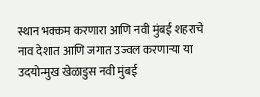स्थान भक्कम करणारा आणि नवी मुंबई शहराचे नाव देशात आणि जगात उज्वल करणाऱ्या या उदयोन्मुख खेळाडुस नवी मुंबई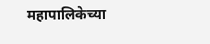महापालिकेच्या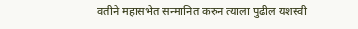वतीने महासभेत सन्मानित करुन त्याला पुढील यशस्वी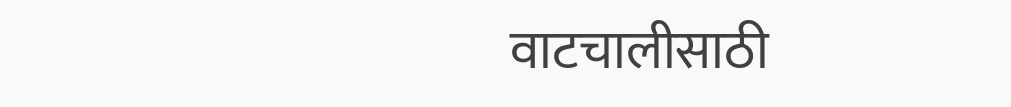वाटचालीसाठी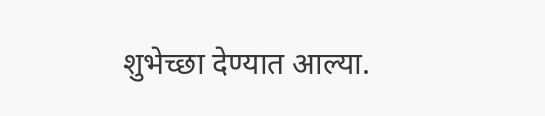शुभेच्छा देण्यात आल्या.